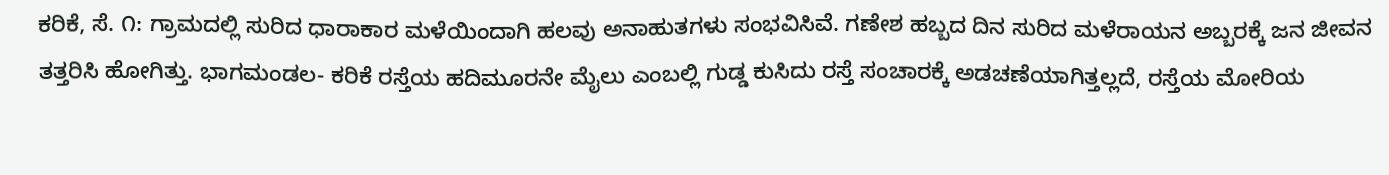ಕರಿಕೆ, ಸೆ. ೧: ಗ್ರಾಮದಲ್ಲಿ ಸುರಿದ ಧಾರಾಕಾರ ಮಳೆಯಿಂದಾಗಿ ಹಲವು ಅನಾಹುತಗಳು ಸಂಭವಿಸಿವೆ. ಗಣೇಶ ಹಬ್ಬದ ದಿನ ಸುರಿದ ಮಳೆರಾಯನ ಅಬ್ಬರಕ್ಕೆ ಜನ ಜೀವನ ತತ್ತರಿಸಿ ಹೋಗಿತ್ತು. ಭಾಗಮಂಡಲ- ಕರಿಕೆ ರಸ್ತೆಯ ಹದಿಮೂರನೇ ಮೈಲು ಎಂಬಲ್ಲಿ ಗುಡ್ಡ ಕುಸಿದು ರಸ್ತೆ ಸಂಚಾರಕ್ಕೆ ಅಡಚಣೆಯಾಗಿತ್ತಲ್ಲದೆ, ರಸ್ತೆಯ ಮೋರಿಯ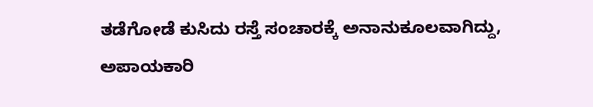ತಡೆಗೋಡೆ ಕುಸಿದು ರಸ್ತೆ ಸಂಚಾರಕ್ಕೆ ಅನಾನುಕೂಲವಾಗಿದ್ದು, ಅಪಾಯಕಾರಿ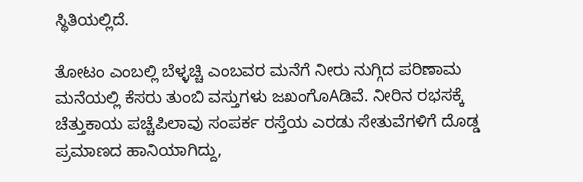ಸ್ಥಿತಿಯಲ್ಲಿದೆ.

ತೋಟಂ ಎಂಬಲ್ಲಿ ಬೆಳ್ಳಚ್ಚಿ ಎಂಬವರ ಮನೆಗೆ ನೀರು ನುಗ್ಗಿದ ಪರಿಣಾಮ ಮನೆಯಲ್ಲಿ ಕೆಸರು ತುಂಬಿ ವಸ್ತುಗಳು ಜಖಂಗೊAಡಿವೆ. ನೀರಿನ ರಭಸಕ್ಕೆ ಚೆತ್ತುಕಾಯ ಪಚ್ಚೆಪಿಲಾವು ಸಂಪರ್ಕ ರಸ್ತೆಯ ಎರಡು ಸೇತುವೆಗಳಿಗೆ ದೊಡ್ಡ ಪ್ರಮಾಣದ ಹಾನಿಯಾಗಿದ್ದು,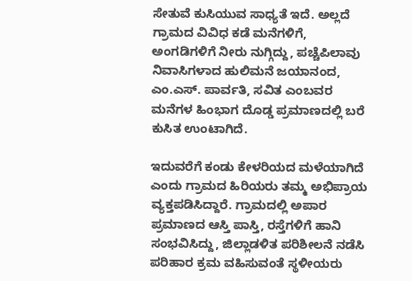ಸೇತುವೆ ಕುಸಿಯುವ ಸಾಧ್ಯತೆ ಇದೆ. ಅಲ್ಲದೆ ಗ್ರಾಮದ ವಿವಿಧ ಕಡೆ ಮನೆಗಳಿಗೆ, ಅಂಗಡಿಗಳಿಗೆ ನೀರು ನುಗ್ಗಿದ್ದು, ಪಚ್ಚೆಪಿಲಾವು ನಿವಾಸಿಗಳಾದ ಹುಲಿಮನೆ ಜಯಾನಂದ, ಎಂ.ಎಸ್. ಪಾರ್ವತಿ, ಸವಿತ ಎಂಬವರ ಮನೆಗಳ ಹಿಂಭಾಗ ದೊಡ್ಡ ಪ್ರಮಾಣದಲ್ಲಿ ಬರೆ ಕುಸಿತ ಉಂಟಾಗಿದೆ.

ಇದುವರೆಗೆ ಕಂಡು ಕೇಳರಿಯದ ಮಳೆಯಾಗಿದೆ ಎಂದು ಗ್ರಾಮದ ಹಿರಿಯರು ತಮ್ಮ ಅಭಿಪ್ರಾಯ ವ್ಯಕ್ತಪಡಿಸಿದ್ದಾರೆ. ಗ್ರಾಮದಲ್ಲಿ ಅಪಾರ ಪ್ರಮಾಣದ ಆಸ್ತಿ ಪಾಸ್ತಿ, ರಸ್ತೆಗಳಿಗೆ ಹಾನಿ ಸಂಭವಿಸಿದ್ದು, ಜಿಲ್ಲಾಡಳಿತ ಪರಿಶೀಲನೆ ನಡೆಸಿ ಪರಿಹಾರ ಕ್ರಮ ವಹಿಸುವಂತೆ ಸ್ಥಳೀಯರು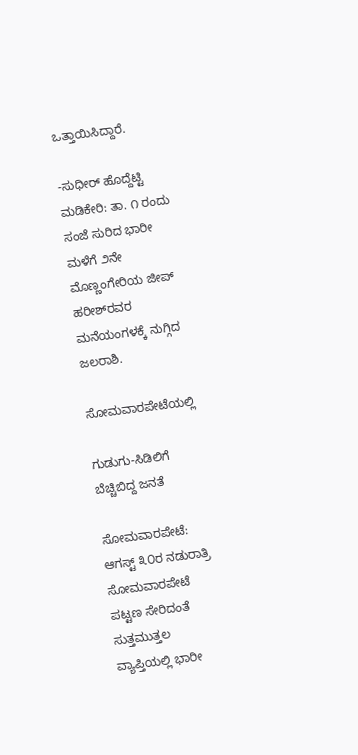ಒತ್ತಾಯಿಸಿದ್ದಾರೆ.

-ಸುಧೀರ್ ಹೊದ್ದೆಟ್ಟಿ ಮಡಿಕೇರಿ: ತಾ. ೧ ರಂದು ಸಂಜೆ ಸುರಿದ ಭಾರೀ ಮಳೆಗೆ ೨ನೇ ಮೊಣ್ಣಂಗೇರಿಯ ಜೀಪ್ ಹರೀಶ್‌ರವರ ಮನೆಯಂಗಳಕ್ಕೆ ನುಗ್ಗಿದ ಜಲರಾಶಿ.

ಸೋಮವಾರಪೇಟೆಯಲ್ಲಿ

ಗುಡುಗು-ಸಿಡಿಲಿಗೆ ಬೆಚ್ಚಿಬಿದ್ದ ಜನತೆ

ಸೋಮವಾರಪೇಟೆ: ಆಗಸ್ಟ್ ೩೦ರ ನಡುರಾತ್ರಿ ಸೋಮವಾರಪೇಟೆ ಪಟ್ಟಣ ಸೇರಿದಂತೆ ಸುತ್ತಮುತ್ತಲ ವ್ಯಾಪ್ತಿಯಲ್ಲಿ ಭಾರೀ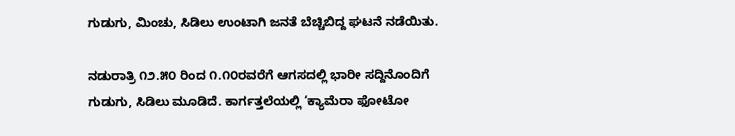ಗುಡುಗು, ಮಿಂಚು, ಸಿಡಿಲು ಉಂಟಾಗಿ ಜನತೆ ಬೆಚ್ಚಿಬಿದ್ದ ಘಟನೆ ನಡೆಯಿತು.

ನಡುರಾತ್ರಿ ೧೨.೫೦ ರಿಂದ ೧.೧೦ರವರೆಗೆ ಆಗಸದಲ್ಲಿ ಭಾರೀ ಸದ್ದಿನೊಂದಿಗೆ ಗುಡುಗು, ಸಿಡಿಲು ಮೂಡಿದೆ. ಕಾರ್ಗತ್ತಲೆಯಲ್ಲಿ ‘ಕ್ಯಾಮೆರಾ ಫೋಟೋ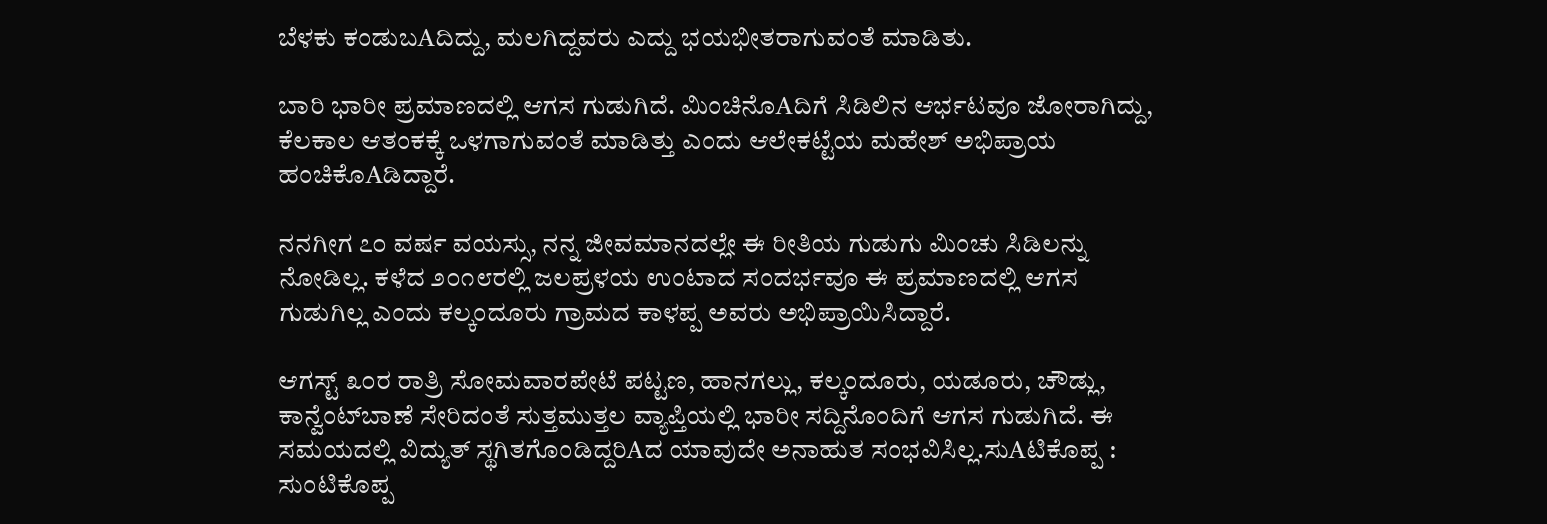ಬೆಳಕು ಕಂಡುಬAದಿದ್ದು, ಮಲಗಿದ್ದವರು ಎದ್ದು ಭಯಭೀತರಾಗುವಂತೆ ಮಾಡಿತು.

ಬಾರಿ ಭಾರೀ ಪ್ರಮಾಣದಲ್ಲಿ ಆಗಸ ಗುಡುಗಿದೆ. ಮಿಂಚಿನೊAದಿಗೆ ಸಿಡಿಲಿನ ಆರ್ಭಟವೂ ಜೋರಾಗಿದ್ದು, ಕೆಲಕಾಲ ಆತಂಕಕ್ಕೆ ಒಳಗಾಗುವಂತೆ ಮಾಡಿತ್ತು ಎಂದು ಆಲೇಕಟ್ಟೆಯ ಮಹೇಶ್ ಅಭಿಪ್ರಾಯ ಹಂಚಿಕೊAಡಿದ್ದಾರೆ.

ನನಗೀಗ ೭೦ ವರ್ಷ ವಯಸ್ಸು, ನನ್ನ ಜೀವಮಾನದಲ್ಲೇ ಈ ರೀತಿಯ ಗುಡುಗು ಮಿಂಚು ಸಿಡಿಲನ್ನು ನೋಡಿಲ್ಲ. ಕಳೆದ ೨೦೧೮ರಲ್ಲಿ ಜಲಪ್ರಳಯ ಉಂಟಾದ ಸಂದರ್ಭವೂ ಈ ಪ್ರಮಾಣದಲ್ಲಿ ಆಗಸ ಗುಡುಗಿಲ್ಲ ಎಂದು ಕಲ್ಕಂದೂರು ಗ್ರಾಮದ ಕಾಳಪ್ಪ ಅವರು ಅಭಿಪ್ರಾಯಿಸಿದ್ದಾರೆ.

ಆಗಸ್ಟ್ ೩೦ರ ರಾತ್ರಿ ಸೋಮವಾರಪೇಟೆ ಪಟ್ಟಣ, ಹಾನಗಲ್ಲು, ಕಲ್ಕಂದೂರು, ಯಡೂರು, ಚೌಡ್ಲು, ಕಾನ್ವೆಂಟ್‌ಬಾಣೆ ಸೇರಿದಂತೆ ಸುತ್ತಮುತ್ತಲ ವ್ಯಾಪ್ತಿಯಲ್ಲಿ ಭಾರೀ ಸದ್ದಿನೊಂದಿಗೆ ಆಗಸ ಗುಡುಗಿದೆ. ಈ ಸಮಯದಲ್ಲಿ ವಿದ್ಯುತ್ ಸ್ಥಗಿತಗೊಂಡಿದ್ದರಿAದ ಯಾವುದೇ ಅನಾಹುತ ಸಂಭವಿಸಿಲ್ಲ.ಸುAಟಿಕೊಪ್ಪ : ಸುಂಟಿಕೊಪ್ಪ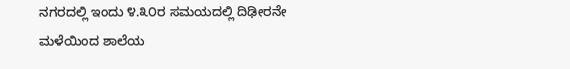ನಗರದಲ್ಲಿ ಇಂದು ೪.೩೦ರ ಸಮಯದಲ್ಲಿ ದಿಢೀರನೇ ಮಳೆಯಿಂದ ಶಾಲೆಯ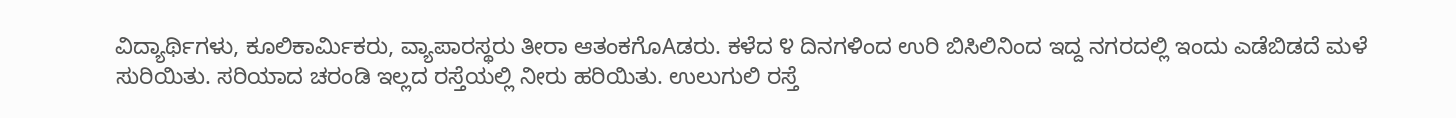ವಿದ್ಯಾರ್ಥಿಗಳು, ಕೂಲಿಕಾರ್ಮಿಕರು, ವ್ಯಾಪಾರಸ್ಥರು ತೀರಾ ಆತಂಕಗೊAಡರು. ಕಳೆದ ೪ ದಿನಗಳಿಂದ ಉರಿ ಬಿಸಿಲಿನಿಂದ ಇದ್ದ ನಗರದಲ್ಲಿ ಇಂದು ಎಡೆಬಿಡದೆ ಮಳೆ ಸುರಿಯಿತು. ಸರಿಯಾದ ಚರಂಡಿ ಇಲ್ಲದ ರಸ್ತೆಯಲ್ಲಿ ನೀರು ಹರಿಯಿತು. ಉಲುಗುಲಿ ರಸ್ತೆ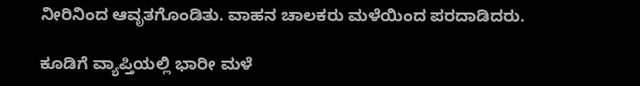ನೀರಿನಿಂದ ಆವೃತಗೊಂಡಿತು. ವಾಹನ ಚಾಲಕರು ಮಳೆಯಿಂದ ಪರದಾಡಿದರು.

ಕೂಡಿಗೆ ವ್ಯಾಪ್ತಿಯಲ್ಲಿ ಭಾರೀ ಮಳೆ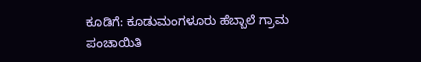ಕೂಡಿಗೆ: ಕೂಡುಮಂಗಳೂರು ಹೆಬ್ಬಾಲೆ ಗ್ರಾಮ ಪಂಚಾಯಿತಿ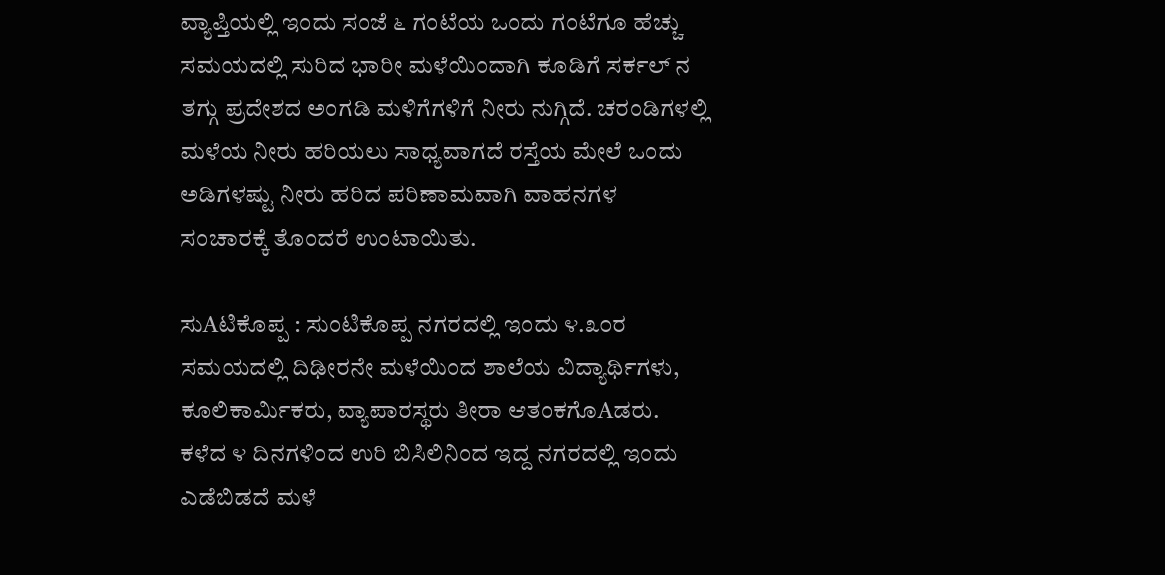ವ್ಯಾಪ್ತಿಯಲ್ಲಿ ಇಂದು ಸಂಜೆ ೬ ಗಂಟೆಯ ಒಂದು ಗಂಟೆಗೂ ಹೆಚ್ಚು ಸಮಯದಲ್ಲಿ ಸುರಿದ ಭಾರೀ ಮಳೆಯಿಂದಾಗಿ ಕೂಡಿಗೆ ಸರ್ಕಲ್ ನ ತಗ್ಗು ಪ್ರದೇಶದ ಅಂಗಡಿ ಮಳಿಗೆಗಳಿಗೆ ನೀರು ನುಗ್ಗಿದೆ. ಚರಂಡಿಗಳಲ್ಲಿ ಮಳೆಯ ನೀರು ಹರಿಯಲು ಸಾಧ್ಯವಾಗದೆ ರಸ್ತೆಯ ಮೇಲೆ ಒಂದು ಅಡಿಗಳಷ್ಟು ನೀರು ಹರಿದ ಪರಿಣಾಮವಾಗಿ ವಾಹನಗಳ ಸಂಚಾರಕ್ಕೆ ತೊಂದರೆ ಉಂಟಾಯಿತು.

ಸುAಟಿಕೊಪ್ಪ : ಸುಂಟಿಕೊಪ್ಪ ನಗರದಲ್ಲಿ ಇಂದು ೪.೩೦ರ ಸಮಯದಲ್ಲಿ ದಿಢೀರನೇ ಮಳೆಯಿಂದ ಶಾಲೆಯ ವಿದ್ಯಾರ್ಥಿಗಳು, ಕೂಲಿಕಾರ್ಮಿಕರು, ವ್ಯಾಪಾರಸ್ಥರು ತೀರಾ ಆತಂಕಗೊAಡರು. ಕಳೆದ ೪ ದಿನಗಳಿಂದ ಉರಿ ಬಿಸಿಲಿನಿಂದ ಇದ್ದ ನಗರದಲ್ಲಿ ಇಂದು ಎಡೆಬಿಡದೆ ಮಳೆ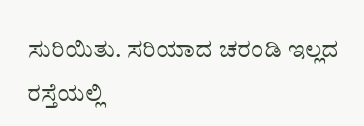ಸುರಿಯಿತು. ಸರಿಯಾದ ಚರಂಡಿ ಇಲ್ಲದ ರಸ್ತೆಯಲ್ಲಿ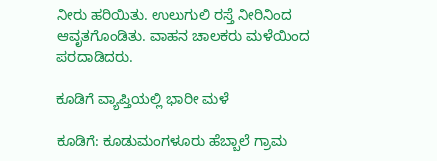ನೀರು ಹರಿಯಿತು. ಉಲುಗುಲಿ ರಸ್ತೆ ನೀರಿನಿಂದ ಆವೃತಗೊಂಡಿತು. ವಾಹನ ಚಾಲಕರು ಮಳೆಯಿಂದ ಪರದಾಡಿದರು.

ಕೂಡಿಗೆ ವ್ಯಾಪ್ತಿಯಲ್ಲಿ ಭಾರೀ ಮಳೆ

ಕೂಡಿಗೆ: ಕೂಡುಮಂಗಳೂರು ಹೆಬ್ಬಾಲೆ ಗ್ರಾಮ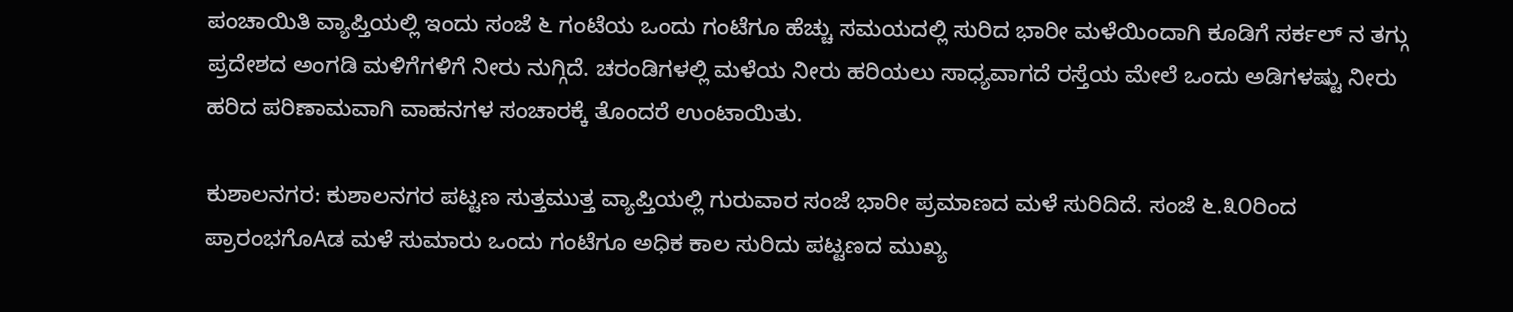ಪಂಚಾಯಿತಿ ವ್ಯಾಪ್ತಿಯಲ್ಲಿ ಇಂದು ಸಂಜೆ ೬ ಗಂಟೆಯ ಒಂದು ಗಂಟೆಗೂ ಹೆಚ್ಚು ಸಮಯದಲ್ಲಿ ಸುರಿದ ಭಾರೀ ಮಳೆಯಿಂದಾಗಿ ಕೂಡಿಗೆ ಸರ್ಕಲ್ ನ ತಗ್ಗು ಪ್ರದೇಶದ ಅಂಗಡಿ ಮಳಿಗೆಗಳಿಗೆ ನೀರು ನುಗ್ಗಿದೆ. ಚರಂಡಿಗಳಲ್ಲಿ ಮಳೆಯ ನೀರು ಹರಿಯಲು ಸಾಧ್ಯವಾಗದೆ ರಸ್ತೆಯ ಮೇಲೆ ಒಂದು ಅಡಿಗಳಷ್ಟು ನೀರು ಹರಿದ ಪರಿಣಾಮವಾಗಿ ವಾಹನಗಳ ಸಂಚಾರಕ್ಕೆ ತೊಂದರೆ ಉಂಟಾಯಿತು.

ಕುಶಾಲನಗರ: ಕುಶಾಲನಗರ ಪಟ್ಟಣ ಸುತ್ತಮುತ್ತ ವ್ಯಾಪ್ತಿಯಲ್ಲಿ ಗುರುವಾರ ಸಂಜೆ ಭಾರೀ ಪ್ರಮಾಣದ ಮಳೆ ಸುರಿದಿದೆ. ಸಂಜೆ ೬.೩೦ರಿಂದ ಪ್ರಾರಂಭಗೊAಡ ಮಳೆ ಸುಮಾರು ಒಂದು ಗಂಟೆಗೂ ಅಧಿಕ ಕಾಲ ಸುರಿದು ಪಟ್ಟಣದ ಮುಖ್ಯ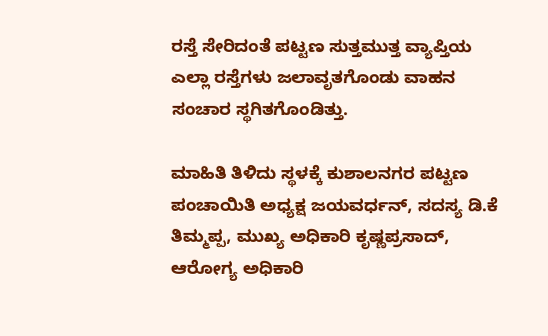ರಸ್ತೆ ಸೇರಿದಂತೆ ಪಟ್ಟಣ ಸುತ್ತಮುತ್ತ ವ್ಯಾಪ್ತಿಯ ಎಲ್ಲಾ ರಸ್ತೆಗಳು ಜಲಾವೃತಗೊಂಡು ವಾಹನ ಸಂಚಾರ ಸ್ಥಗಿತಗೊಂಡಿತ್ತು.

ಮಾಹಿತಿ ತಿಳಿದು ಸ್ಥಳಕ್ಕೆ ಕುಶಾಲನಗರ ಪಟ್ಟಣ ಪಂಚಾಯಿತಿ ಅಧ್ಯಕ್ಷ ಜಯವರ್ಧನ್, ಸದಸ್ಯ ಡಿ.ಕೆ ತಿಮ್ಮಪ್ಪ, ಮುಖ್ಯ ಅಧಿಕಾರಿ ಕೃಷ್ಣಪ್ರಸಾದ್, ಆರೋಗ್ಯ ಅಧಿಕಾರಿ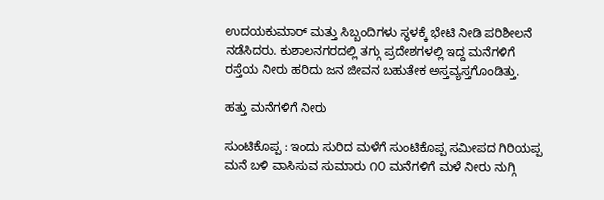ಉದಯಕುಮಾರ್ ಮತ್ತು ಸಿಬ್ಬಂದಿಗಳು ಸ್ಥಳಕ್ಕೆ ಭೇಟಿ ನೀಡಿ ಪರಿಶೀಲನೆ ನಡೆಸಿದರು. ಕುಶಾಲನಗರದಲ್ಲಿ ತಗ್ಗು ಪ್ರದೇಶಗಳಲ್ಲಿ ಇದ್ದ ಮನೆಗಳಿಗೆ ರಸ್ತೆಯ ನೀರು ಹರಿದು ಜನ ಜೀವನ ಬಹುತೇಕ ಅಸ್ತವ್ಯಸ್ತಗೊಂಡಿತ್ತು.

ಹತ್ತು ಮನೆಗಳಿಗೆ ನೀರು

ಸುಂಟಿಕೊಪ್ಪ : ಇಂದು ಸುರಿದ ಮಳೆಗೆ ಸುಂಟಿಕೊಪ್ಪ ಸಮೀಪದ ಗಿರಿಯಪ್ಪ ಮನೆ ಬಳಿ ವಾಸಿಸುವ ಸುಮಾರು ೧೦ ಮನೆಗಳಿಗೆ ಮಳೆ ನೀರು ನುಗ್ಗಿ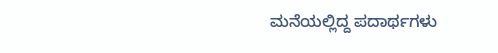ಮನೆಯಲ್ಲಿದ್ದ ಪದಾರ್ಥಗಳು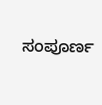ಸಂಪೂರ್ಣ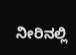ನೀರಿನಲ್ಲಿ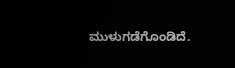ಮುಳುಗಡೆಗೊಂಡಿದೆ.